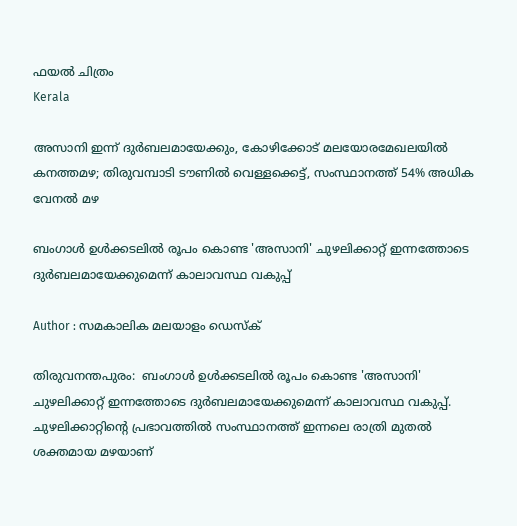ഫയല്‍ ചിത്രം
Kerala

അസാനി ഇന്ന് ദുര്‍ബലമായേക്കും, കോഴിക്കോട് മലയോരമേഖലയില്‍ കനത്തമഴ; തിരുവമ്പാടി ടൗണില്‍ വെള്ളക്കെട്ട്, സംസ്ഥാനത്ത് 54% അധിക വേനല്‍ മഴ

ബംഗാള്‍ ഉള്‍ക്കടലില്‍ രൂപം കൊണ്ട 'അസാനി' ചുഴലിക്കാറ്റ് ഇന്നത്തോടെ ദുര്‍ബലമായേക്കുമെന്ന് കാലാവസ്ഥ വകുപ്പ്

Author : സമകാലിക മലയാളം ഡെസ്ക്

തിരുവനന്തപുരം:  ബംഗാള്‍ ഉള്‍ക്കടലില്‍ രൂപം കൊണ്ട 'അസാനി' ചുഴലിക്കാറ്റ് ഇന്നത്തോടെ ദുര്‍ബലമായേക്കുമെന്ന് കാലാവസ്ഥ വകുപ്പ്. ചുഴലിക്കാറ്റിന്റെ പ്രഭാവത്തില്‍ സംസ്ഥാനത്ത് ഇന്നലെ രാത്രി മുതല്‍ ശക്തമായ മഴയാണ്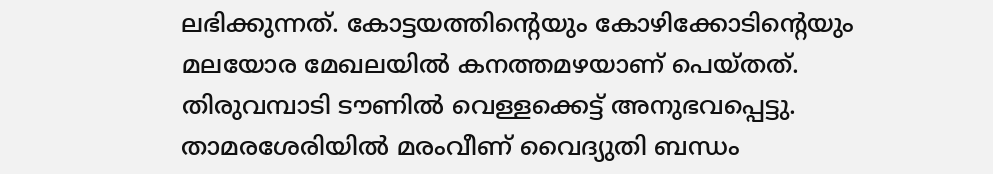ലഭിക്കുന്നത്. കോട്ടയത്തിന്റെയും കോഴിക്കോടിന്റെയും മലയോര മേഖലയില്‍ കനത്തമഴയാണ് പെയ്തത്. തിരുവമ്പാടി ടൗണില്‍ വെള്ളക്കെട്ട് അനുഭവപ്പെട്ടു. താമരശേരിയില്‍ മരംവീണ് വൈദ്യുതി ബന്ധം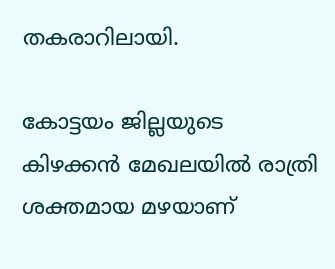തകരാറിലായി.

കോട്ടയം ജില്ലയുടെ കിഴക്കന്‍ മേഖലയില്‍ രാത്രി ശക്തമായ മഴയാണ്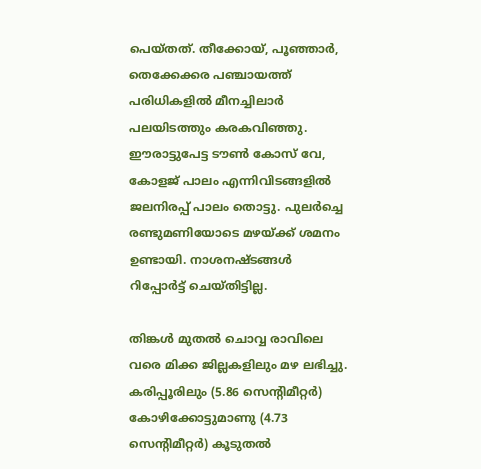പെയ്തത്. തീക്കോയ്, പൂഞ്ഞാര്‍, തെക്കേക്കര പഞ്ചായത്ത് പരിധികളില്‍ മീനച്ചിലാര്‍ പലയിടത്തും കരകവിഞ്ഞു. ഈരാട്ടുപേട്ട ടൗണ്‍ കോസ് വേ, കോളജ് പാലം എന്നിവിടങ്ങളില്‍ ജലനിരപ്പ് പാലം തൊട്ടു. പുലര്‍ച്ചെ രണ്ടുമണിയോടെ മഴയ്ക്ക് ശമനം ഉണ്ടായി. നാശനഷ്ടങ്ങള്‍ റിപ്പോര്‍ട്ട് ചെയ്തിട്ടില്ല.

തിങ്കള്‍ മുതല്‍ ചൊവ്വ രാവിലെ വരെ മിക്ക ജില്ലകളിലും മഴ ലഭിച്ചു. കരിപ്പൂരിലും (5.86 സെന്റിമീറ്റര്‍) കോഴിക്കോട്ടുമാണു (4.73 സെന്റിമീറ്റര്‍) കൂടുതല്‍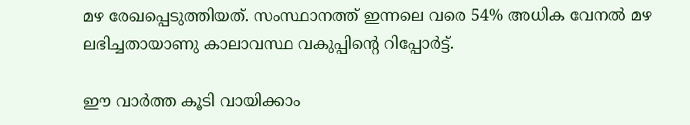മഴ രേഖപ്പെടുത്തിയത്. സംസ്ഥാനത്ത് ഇന്നലെ വരെ 54% അധിക വേനല്‍ മഴ ലഭിച്ചതായാണു കാലാവസ്ഥ വകുപ്പിന്റെ റിപ്പോര്‍ട്ട്.

ഈ വാര്‍ത്ത കൂടി വായിക്കാം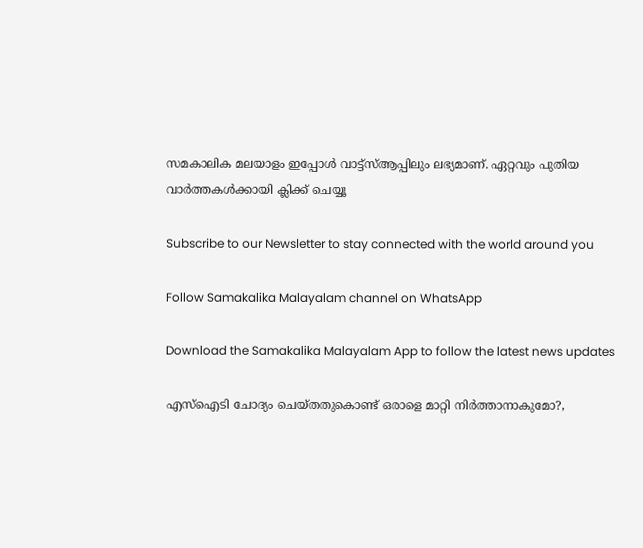സമകാലിക മലയാളം ഇപ്പോള്‍ വാട്ട്‌സ്ആപ്പിലും ലഭ്യമാണ്. ഏറ്റവും പുതിയ വാര്‍ത്തകള്‍ക്കായി ക്ലിക്ക് ചെയ്യൂ

Subscribe to our Newsletter to stay connected with the world around you

Follow Samakalika Malayalam channel on WhatsApp

Download the Samakalika Malayalam App to follow the latest news updates

എസ്‌ഐടി ചോദ്യം ചെയ്തതുകൊണ്ട് ഒരാളെ മാറ്റി നിര്‍ത്താനാകുമോ?,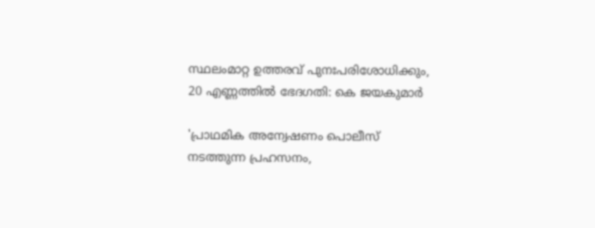സ്ഥലംമാറ്റ ഉത്തരവ് പുനഃപരിശോധിക്കും, 20 എണ്ണത്തില്‍ ഭേദഗതി: കെ ജയകുമാര്‍

'പ്രാഥമിക അന്വേഷണം പൊലീസ് നടത്തുന്ന പ്രഹസനം,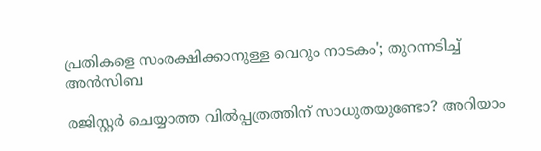പ്രതികളെ സംരക്ഷിക്കാനുള്ള വെറും നാടകം'; തുറന്നടിച്ച് അന്‍സിബ

രജിസ്റ്റര്‍ ചെയ്യാത്ത വില്‍പ്പത്രത്തിന് സാധുതയുണ്ടോ? അറിയാം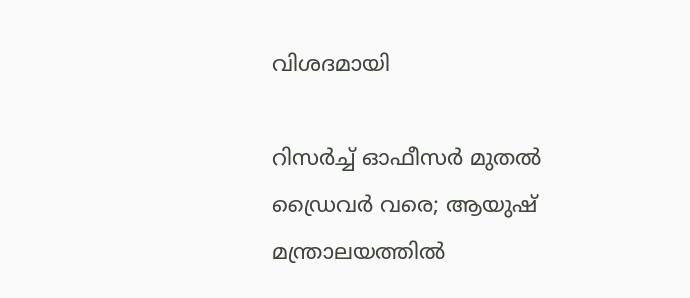വിശദമായി

റിസർച്ച് ഓഫീസർ മുതൽ ഡ്രൈവർ വരെ; ആയുഷ് മന്ത്രാലയത്തിൽ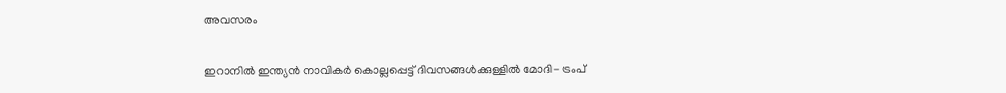അവസരം

ഇറാനില്‍ ഇന്ത്യന്‍ നാവികർ കൊല്ലപ്പെട്ട് ദിവസങ്ങൾക്കുള്ളിൽ മോദി- ട്രംപ്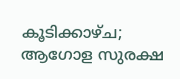കൂടിക്കാഴ്ച; ആഗോള സുരക്ഷ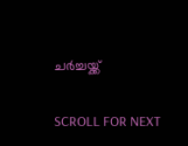ചര്‍ച്ചയ്ക്ക്

SCROLL FOR NEXT